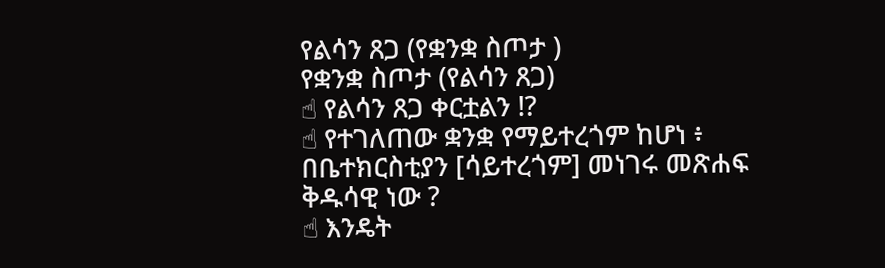የልሳን ጸጋ (የቋንቋ ስጦታ )
የቋንቋ ስጦታ (የልሳን ጸጋ)
☝ የልሳን ጸጋ ቀርቷልን !?
☝ የተገለጠው ቋንቋ የማይተረጎም ከሆነ ፥ በቤተክርስቲያን [ሳይተረጎም] መነገሩ መጽሐፍ ቅዱሳዊ ነው ?
☝ እንዴት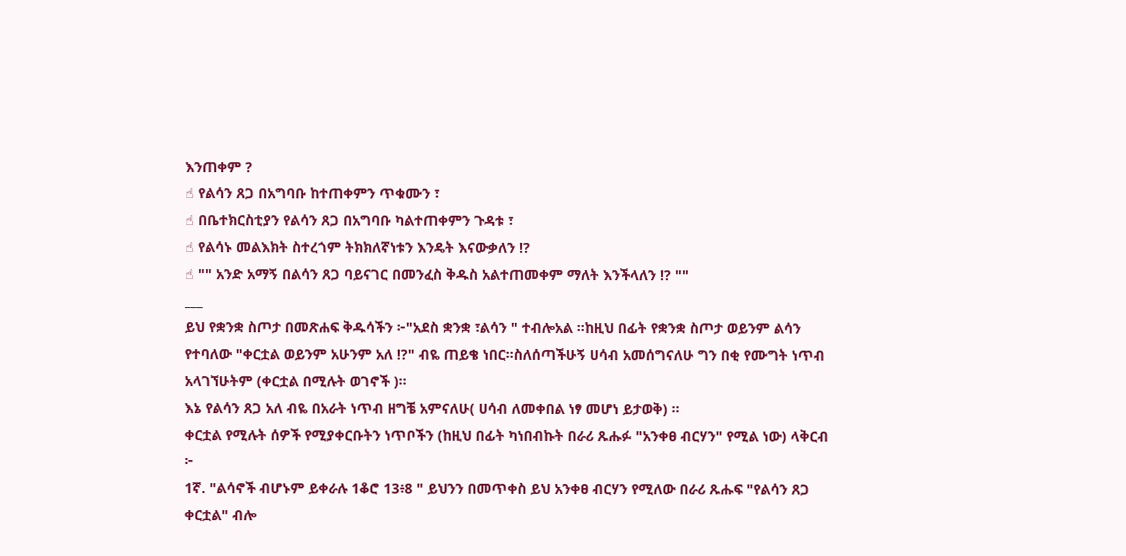እንጠቀም ?
☝ የልሳን ጸጋ በአግባቡ ከተጠቀምን ጥቁሙን ፣
☝ በቤተክርስቲያን የልሳን ጸጋ በአግባቡ ካልተጠቀምን ጉዳቱ ፣
☝ የልሳኑ መልእክት ስተረጎም ትክክለኛነቱን እንዴት እናውቃለን !?
☝ "" አንድ አማኝ በልሳን ጸጋ ባይናገር በመንፈስ ቅዱስ አልተጠመቀም ማለት እንችላለን !? ""
___
ይህ የቋንቋ ስጦታ በመጽሐፍ ቅዱሳችን ፦"አደስ ቋንቋ ፣ልሳን " ተብሎአል ።ከዚህ በፊት የቋንቋ ስጦታ ወይንም ልሳን የተባለው "ቀርቷል ወይንም አሁንም አለ !?" ብዬ ጠይቄ ነበር።ስለሰጣችሁኝ ሀሳብ አመሰግናለሁ ግን በቂ የሙግት ነጥብ አላገኘሁትም (ቀርቷል በሚሉት ወገኖች )።
እኔ የልሳን ጸጋ አለ ብዬ በአራት ነጥብ ዘግቼ አምናለሁ( ሀሳብ ለመቀበል ነፃ መሆነ ይታወቅ) ።
ቀርቷል የሚሉት ሰዎች የሚያቀርቡትን ነጥቦችን (ከዚህ በፊት ካነበብኩት በራሪ ጹሑፉ "አንቀፀ ብርሃን" የሚል ነው) ላቅርብ ፦
1ኛ. "ልሳኖች ብሆኑም ይቀራሉ 1ቆሮ 13፥8 " ይህንን በመጥቀስ ይህ አንቀፀ ብርሃን የሚለው በራሪ ጹሑፍ "የልሳን ጸጋ ቀርቷል" ብሎ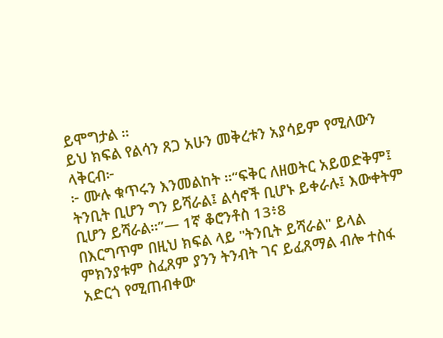ይሞግታል ።
ይህ ክፍል የልሳን ጸጋ አሁን መቅረቱን አያሳይም የሚለውን ላቅርብ፦
፦ ሙሉ ቁጥሩን እንመልከት ።“ፍቅር ለዘወትር አይወድቅም፤ ትንቢት ቢሆን ግን ይሻራል፤ ልሳኖች ቢሆኑ ይቀራሉ፤ እውቀትም ቢሆን ይሻራል።”— 1ኛ ቆሮንቶስ 13፥8
በእርግጥም በዚህ ክፍል ላይ "ትንቢት ይሻራል" ይላል ምክንያቱም ስፈጸም ያንን ትንብት ገና ይፈጸማል ብሎ ተስፋ አድርጎ የሚጠብቀው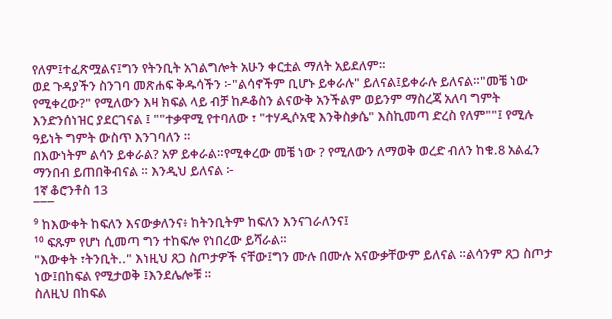የለም፤ተፈጽሟልና፤ግን የትንቢት አገልግሎት አሁን ቀርቷል ማለት አይደለም።
ወደ ጉዳያችን ስንገባ መጽሐፍ ቅዱሳችን ፦"ልሳኖችም ቢሆኑ ይቀራሉ" ይለናል፤ይቀራሉ ይለናል።"መቼ ነው የሚቀረው?" የሚለውን እዛ ክፍል ላይ ብቻ ከዶቆስን ልናውቅ አንችልም ወይንም ማስረጃ አለባ ግምት እንድንሰነዝር ያደርገናል ፤ ""ተቃዋሚ የተባለው ፣ "ተሃዲሶአዊ እንቅስቃሴ" እስኪመጣ ድረስ የለም""፤ የሚሉ ዓይነት ግምት ውስጥ እንገባለን ።
በእውነትም ልሳን ይቀራል? አዎ ይቀራል።የሚቀረው መቼ ነው ? የሚለውን ለማወቅ ወረድ ብለን ከቁ.8 አልፈን ማንበብ ይጠበቅብናል ። እንዲህ ይለናል ፦
1ኛ ቆሮንቶስ 13
¯¯¯
⁹ ከእውቀት ከፍለን እናውቃለንና፥ ከትንቢትም ከፍለን እንናገራለንና፤
¹⁰ ፍጹም የሆነ ሲመጣ ግን ተከፍሎ የነበረው ይሻራል።
"እውቀት ፣ትንቢት.." እነዚህ ጸጋ ስጦታዎች ናቸው፤ግን ሙሉ በሙሉ አናውቃቸውም ይለናል ።ልሳንም ጸጋ ስጦታ ነው፤በከፍል የሚታወቅ ፤እንደሌሎቹ ።
ስለዚህ በከፍል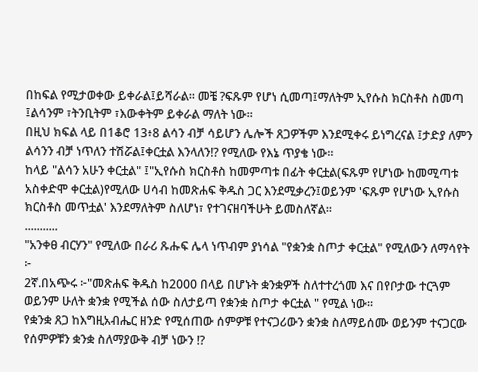በከፍል የሚታወቀው ይቀራል፤ይሻራል። መቼ ?ፍጹም የሆነ ሲመጣ፤ማለትም ኢየሱስ ክርስቶስ ስመጣ ፤ልሳንም ፣ትንቢትም ፣እውቀትም ይቀራል ማለት ነው።
በዚህ ክፍል ላይ በ1ቆሮ 13፥8 ልሳን ብቻ ሳይሆን ሌሎች ጸጋዎችም እንደሚቀሩ ይነግረናል ፤ታድያ ለምን ልሳንን ብቻ ነጥለን ተሽሯል፤ቀርቷል እንላለን!? የሚለው የእኔ ጥያቄ ነው።
ከላይ "ልሳን አሁን ቀርቷል" ፤"ኢየሱስ ክርስቶስ ከመምጣቱ በፊት ቀርቷል(ፍጹም የሆነው ከመሚጣቱ አስቀድሞ ቀርቷል)የሚለው ሀሳብ ከመጽሐፍ ቅዱስ ጋር እንደሚቃረን፤ወይንም 'ፍጹም የሆነው ኢየሱስ ክርስቶስ መጥቷል' እንደማለትም ስለሆነ፣ የተገናዘባችሁት ይመስለኛል።
...........
"አንቀፀ ብርሃን" የሚለው በራሪ ጹሑፍ ሌላ ነጥብም ያነሳል "የቋንቋ ስጦታ ቀርቷል" የሚለውን ለማሳየት ፦
2ኛ.በአጭሩ ፦"መጽሐፍ ቅዱስ ከ2000 በላይ በሆኑት ቋንቋዎች ስለተተረጎመ እና በየቦታው ተርጓም ወይንም ሁለት ቋንቋ የሚችል ሰው ስለታይጣ የቋንቋ ስጦታ ቀርቷል " የሚል ነው።
የቋንቋ ጸጋ ከእግዚአብሔር ዘንድ የሚሰጠው ሰምዎቹ የተናጋሪውን ቋንቋ ስለማይሰሙ ወይንም ተናጋርው የሰምዎቹን ቋንቋ ስለማያውቅ ብቻ ነውን !?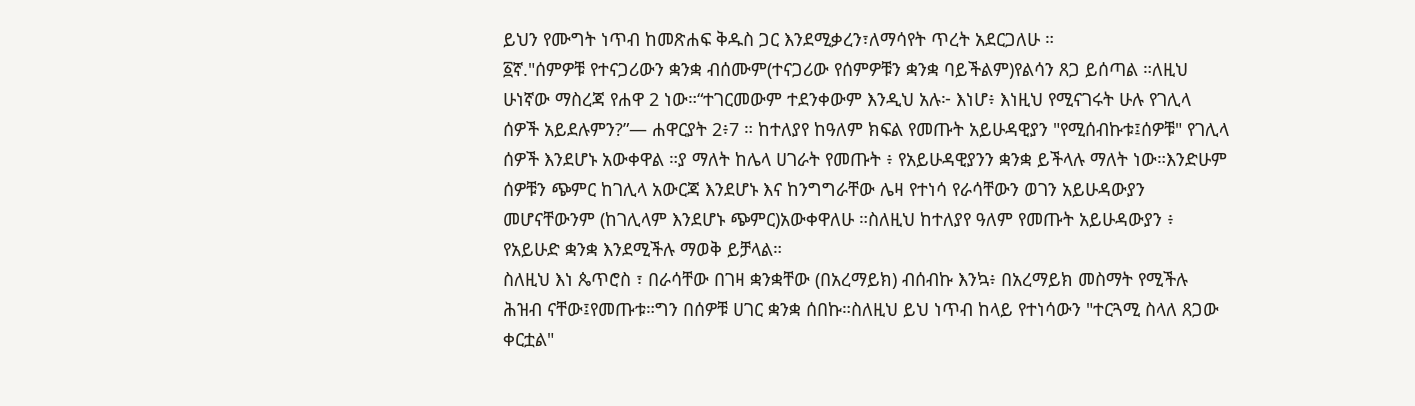ይህን የሙግት ነጥብ ከመጽሐፍ ቅዱስ ጋር እንደሚቃረን፣ለማሳየት ጥረት አደርጋለሁ ።
፩ኛ."ሰምዎቹ የተናጋሪውን ቋንቋ ብሰሙም(ተናጋሪው የሰምዎቹን ቋንቋ ባይችልም)የልሳን ጸጋ ይሰጣል ።ለዚህ ሁነኛው ማስረጃ የሐዋ 2 ነው።“ተገርመውም ተደንቀውም እንዲህ አሉ፦ እነሆ፥ እነዚህ የሚናገሩት ሁሉ የገሊላ ሰዎች አይደሉምን?”— ሐዋርያት 2፥7 ። ከተለያየ ከዓለም ክፍል የመጡት አይሁዳዊያን "የሚሰብኩቱ፤ሰዎቹ" የገሊላ ሰዎች እንደሆኑ አውቀዋል ።ያ ማለት ከሌላ ሀገራት የመጡት ፥ የአይሁዳዊያንን ቋንቋ ይችላሉ ማለት ነው።እንድሁም ሰዎቹን ጭምር ከገሊላ አውርጃ እንደሆኑ እና ከንግግራቸው ሌዛ የተነሳ የራሳቸውን ወገን አይሁዳውያን መሆናቸውንም (ከገሊላም እንደሆኑ ጭምር)አውቀዋለሁ ።ስለዚህ ከተለያየ ዓለም የመጡት አይሁዳውያን ፥ የአይሁድ ቋንቋ እንደሚችሉ ማወቅ ይቻላል።
ስለዚህ እነ ጴጥሮስ ፣ በራሳቸው በገዛ ቋንቋቸው (በአረማይክ) ብሰብኩ እንኳ፥ በአረማይክ መስማት የሚችሉ ሕዝብ ናቸው፤የመጡቱ።ግን በሰዎቹ ሀገር ቋንቋ ሰበኩ።ስለዚህ ይህ ነጥብ ከላይ የተነሳውን "ተርጓሚ ስላለ ጸጋው ቀርቷል"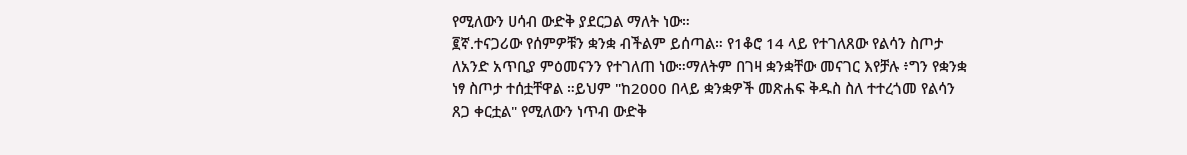የሚለውን ሀሳብ ውድቅ ያደርጋል ማለት ነው።
፪ኛ.ተናጋሪው የሰምዎቹን ቋንቋ ብችልም ይሰጣል። የ1ቆሮ 14 ላይ የተገለጸው የልሳን ስጦታ ለአንድ አጥቢያ ምዕመናንን የተገለጠ ነው።ማለትም በገዛ ቋንቋቸው መናገር እየቻሉ ፥ግን የቋንቋ ነፃ ስጦታ ተሰቷቸዋል ።ይህም "ከ2000 በላይ ቋንቋዎች መጽሐፍ ቅዱስ ስለ ተተረጎመ የልሳን ጸጋ ቀርቷል" የሚለውን ነጥብ ውድቅ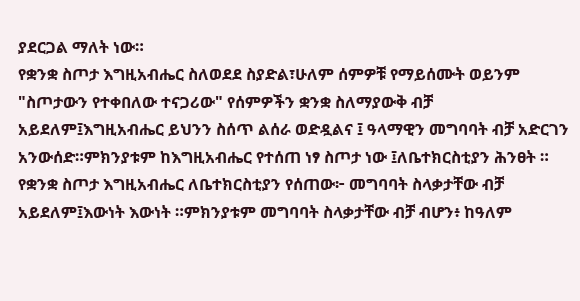ያደርጋል ማለት ነው።
የቋንቋ ስጦታ እግዚአብሔር ስለወደደ ስያድል፣ሁለም ሰምዎቹ የማይሰሙት ወይንም "ስጦታውን የተቀበለው ተናጋሪው" የሰምዎችን ቋንቋ ስለማያውቅ ብቻ አይደለም፤እግዚአብሔር ይህንን ስሰጥ ልሰራ ወድዷልና ፤ ዓላማዊን መግባባት ብቻ አድርገን አንውሰድ።ምክንያቱም ከእግዚአብሔር የተሰጠ ነፃ ስጦታ ነው ፤ለቤተክርስቲያን ሕንፀት ።
የቋንቋ ስጦታ እግዚአብሔር ለቤተክርስቲያን የሰጠው፦ መግባባት ስላቃታቸው ብቻ አይደለም፤እውነት እውነት ።ምክንያቱም መግባባት ስላቃታቸው ብቻ ብሆን፥ ከዓለም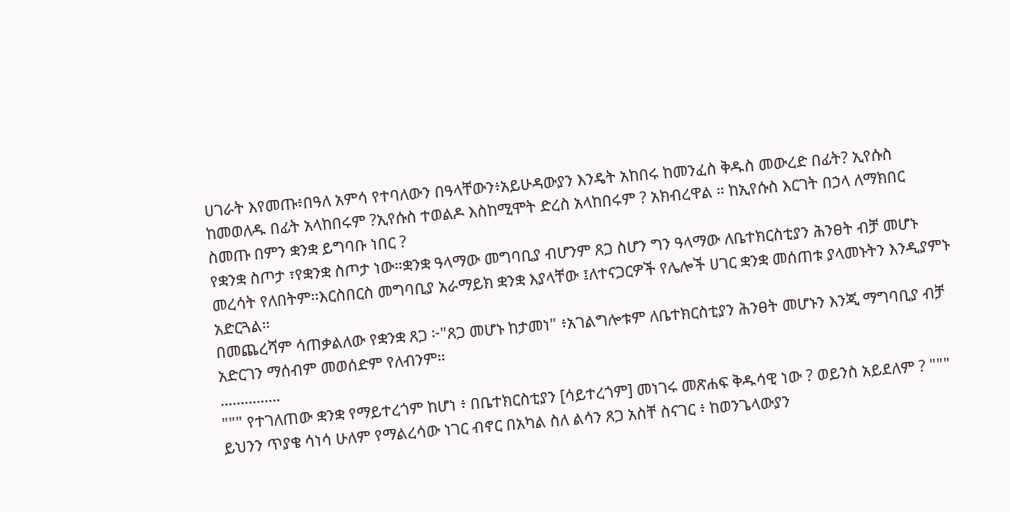ሀገራት እየመጡ፥በዓለ አምሳ የተባለውን በዓላቸውን፥አይሁዳውያን እንዴት አከበሩ ከመንፈስ ቅዱስ መውረድ በፊት? ኢየሱስ ከመወለዱ በፊት አላከበሩም ?ኢየሱስ ተወልዶ እስከሚሞት ድረስ አላከበሩም ? አክብረዋል ። ከኢየሱስ እርገት በኃላ ለማክበር ስመጡ በምን ቋንቋ ይግባቡ ነበር ?
የቋንቋ ስጦታ ፣የቋንቋ ስጦታ ነው።ቋንቋ ዓላማው መግባቢያ ብሆንም ጸጋ ስሆን ግን ዓላማው ለቤተክርስቲያን ሕንፀት ብቻ መሆኑ መረሳት የለበትም።እርስበርስ መግባቢያ አራማይክ ቋንቋ እያላቸው ፤ለተናጋርዎች የሌሎች ሀገር ቋንቋ መሰጠቱ ያላመኑትን እንዲያምኑ አድርጓል።
በመጨረሻም ሳጠቃልለው የቋንቋ ጸጋ ፦"ጸጋ መሆኑ ከታመነ" ፥አገልግሎቱም ለቤተክርስቲያን ሕንፀት መሆኑን እንጂ ማግባቢያ ብቻ አድርገን ማሰብም መወሰድም የለብንም።
...............
""" የተገለጠው ቋንቋ የማይተረጎም ከሆነ ፥ በቤተክርስቲያን [ሳይተረጎም] መነገሩ መጽሐፍ ቅዱሳዊ ነው ? ወይንስ አይደለም ? """
ይህንን ጥያቄ ሳነሳ ሁለም የማልረሳው ነገር ብኖር በአካል ስለ ልሳን ጸጋ አስቸ ስናገር ፥ ከወንጌላውያን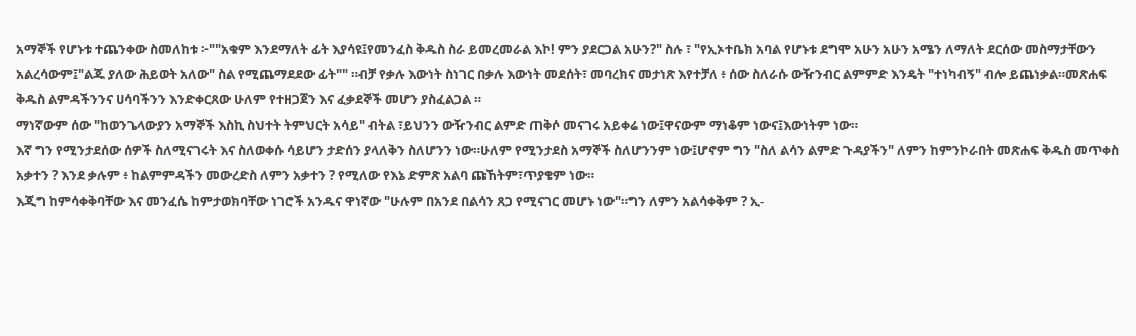አማኞች የሆኑቱ ተጨንቀው ስመለከቱ ፦""አቁም እንደማለት ፊት እያሳዩ፤የመንፈስ ቅዱስ ስራ ይመረመራል እኮ! ምን ያደርጋል አሁን?" ስሉ ፣ "የኢኦተቤክ አባል የሆኑቱ ደግሞ አሁን አሁን አሜን ለማለት ደርሰው መስማታቸውን አልረሳውም፤"ልጁ ያለው ሕይወት አለው" ስል የሚጨማደደው ፊት"" ።ብቻ የቃሉ እውነት ስነገር በቃሉ እውነት መደሰት፣ መባረክና መታነጽ እየተቻለ ፥ ሰው ስለራሱ ውዥንብር ልምምድ እንዴት "ተነካብኝ" ብሎ ይጨነቃል።መጽሐፍ ቅዱስ ልምዳችንንና ሀሳባችንን እንድቀርጸው ሁለም የተዘጋጀን እና ፈቃደኞች መሆን ያስፈልጋል ።
ማነኛውም ሰው "ከወንጌላውያን አማኞች እስኪ ስህተት ትምህርት አሳይ" ብትል ፣ይህንን ውዥንብር ልምድ ጠቅሶ መናገሩ አይቀሬ ነው፤ዋናውም ማነቆም ነውና፤እውነትም ነው።
እኛ ግን የሚንታደሰው ሰዎች ስለሚናገሩት እና ስለወቀሱ ሳይሆን ታድሰን ያላለቅን ስለሆንን ነው።ሁለም የሚንታደስ አማኞች ስለሆንንም ነው፤ሆኖም ግን "ስለ ልሳን ልምድ ጉዳያችን" ለምን ከምንኮራበት መጽሐፍ ቅዱስ መጥቀስ አቃተን ? እንደ ቃሉም ፥ ከልምምዳችን መውረድስ ለምን አቃተን ? የሚለው የእኔ ድምጽ አልባ ጩኸትም፣ጥያቄም ነው።
እጂግ ከምሳቀቅባቸው እና መንፈሴ ከምታወክባቸው ነገሮች አንዱና ዋነኛው "ሁሉም በአንደ በልሳን ጸጋ የሚናገር መሆኑ ነው"።ግን ለምን አልሳቀቅም ? ኢ-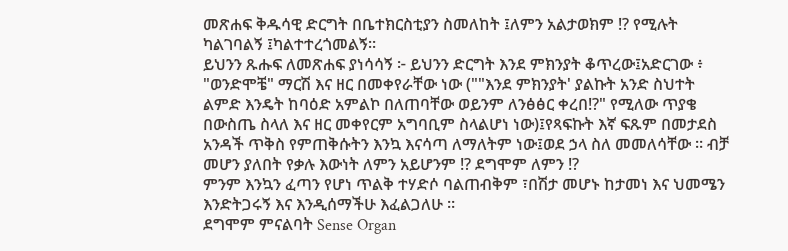መጽሐፍ ቅዱሳዊ ድርግት በቤተክርስቲያን ስመለከት ፤ለምን አልታወክም !? የሚሉት ካልገባልኝ ፤ካልተተረጎመልኝ።
ይህንን ጹሑፍ ለመጽሐፍ ያነሳሳኝ ፦ ይህንን ድርግት እንደ ምክንያት ቆጥረው፤አድርገው ፥ "ወንድሞቼ" ማርሽ እና ዘር በመቀየራቸው ነው (""እንደ ምክንያት' ያልኩት አንድ ስህተት ልምድ እንዴት ከባዕድ አምልኮ በለጠባቸው ወይንም ለንፅፅር ቀረበ!?" የሚለው ጥያቄ በውስጤ ስላለ እና ዘር መቀየርም አግባቢም ስላልሆነ ነው)፤የጻፍኩት እኛ ፍጹም በመታደስ አንዳች ጥቅስ የምጠቅሱትን እንኳ እናሳጣ ለማለትም ነው፤ወደ ኃላ ስለ መመለሳቸው ። ብቻ መሆን ያለበት የቃሉ እውነት ለምን አይሆንም !? ደግሞም ለምን !?
ምንም እንኳን ፈጣን የሆነ ጥልቅ ተሃድሶ ባልጠብቅም ፣በሽታ መሆኑ ከታመነ እና ህመሜን እንድትጋሩኝ እና እንዲሰማችሁ እፈልጋለሁ ።
ደግሞም ምናልባት Sense Organ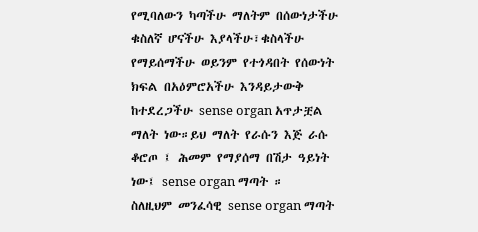የሚባለውን ካጣችሁ ማለትም በሰውነታችሁ ቁስለኛ ሆናችሁ እያላችሁ፣ቁስላችሁ የማይሰማችሁ ወይንም የተጎዳበት የሰውነት ክፍል በአዕምሮአችሁ እንዳይታውቅ ከተደረጋችሁ sense organ አጥታቿል ማለት ነው።ይህ ማለት የራሱን እጅ ራሱ ቆሮጦ ፤ ሕመም የማያሰማ በሽታ ዓይነት ነው፤ sense organ ማጣት ።
ስለዚህም መንፈሳዊ sense organ ማጣት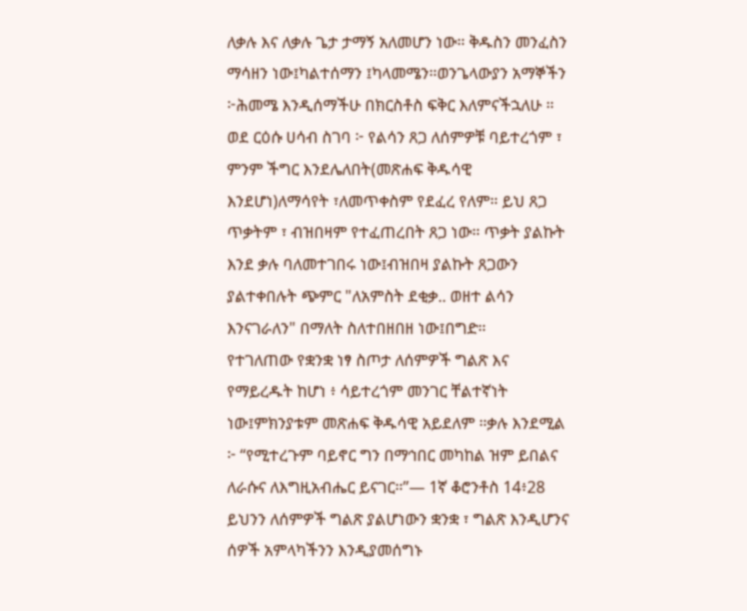ለቃሉ እና ለቃሉ ጌታ ታማኝ አለመሆን ነው። ቅዱስን መንፈስን ማሳዘን ነው፤ካልተሰማን ፤ካላመሜን።ወንጌላውያን አማኞችን ፦ሕመሜ እንዲሰማችሁ በክርስቶስ ፍቅር እለምናችኋለሁ ።
ወደ ርዕሱ ሀሳብ ስገባ ፦ የልሳን ጸጋ ለሰምዎቹ ባይተረጎም ፣ ምንም ችግር እንደሌለበት(መጽሐፍ ቅዱሳዊ እንደሆነ)ለማሳየት ፣ለመጥቀስም የደፈረ የለም። ይህ ጸጋ ጥቃትም ፣ ብዝበዛም የተፈጠረበት ጸጋ ነው። ጥቃት ያልኩት እንደ ቃሉ ባለመተገበሩ ነው፤ብዝበዛ ያልኩት ጸጋውን ያልተቀበሉት ጭምር "ለአምስት ደቂቃ.. ወዘተ ልሳን እንናገራለን" በማለት ስለተበዘበዘ ነው፤በግድ።
የተገለጠው የቋንቋ ነፃ ስጦታ ለሰምዎች ግልጽ እና የማይረዱት ከሆነ ፥ ሳይተረጎም መንገር ቸልተኛነት ነው፤ምክንያቱም መጽሐፍ ቅዱሳዊ አይደለም ።ቃሉ እንደሚል ፦ “የሚተረጉም ባይኖር ግን በማኅበር መካከል ዝም ይበልና ለራሱና ለእግዚአብሔር ይናገር።”— 1ኛ ቆሮንቶስ 14፥28
ይህንን ለሰምዎች ግልጽ ያልሆነውን ቋንቋ ፣ ግልጽ እንዲሆንና ሰዎች አምላካችንን እንዲያመሰግኑ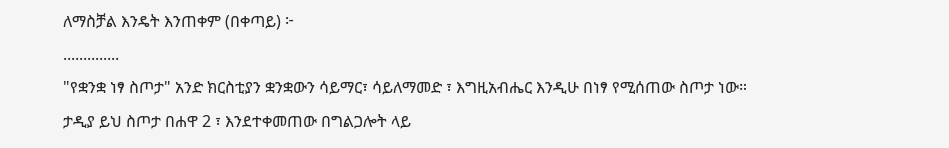ለማስቻል እንዴት እንጠቀም (በቀጣይ) ፦
..............
"የቋንቋ ነፃ ስጦታ" አንድ ክርስቲያን ቋንቋውን ሳይማር፣ ሳይለማመድ ፣ እግዚአብሔር እንዲሁ በነፃ የሚሰጠው ስጦታ ነው።
ታዲያ ይህ ስጦታ በሐዋ 2 ፣ እንደተቀመጠው በግልጋሎት ላይ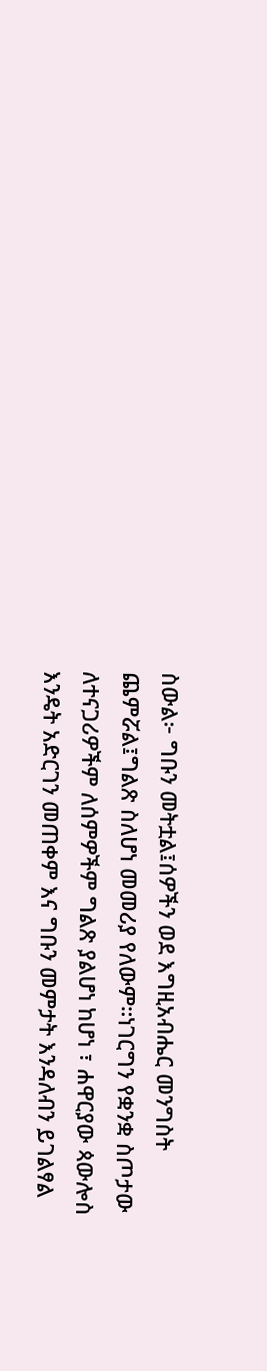ስውል፦ ግቡን መትቷል፤ሰዎችን ወደ እግዚአብሔር መንግስት ጨምሯል፤ግልጽ ስለሆነ መመሪያ የለውም።ነገርግን የቋንቋ ስጦታው ለተናጋሪዎችም ለሰምዎችም ግልጽ ያልሆነ ከሆነ ፣ ሐዋርያው ጳውሎስ እንዴት አድርገን መጠቀም እና ግቡን መምታት እንዳለብን ይገልፃል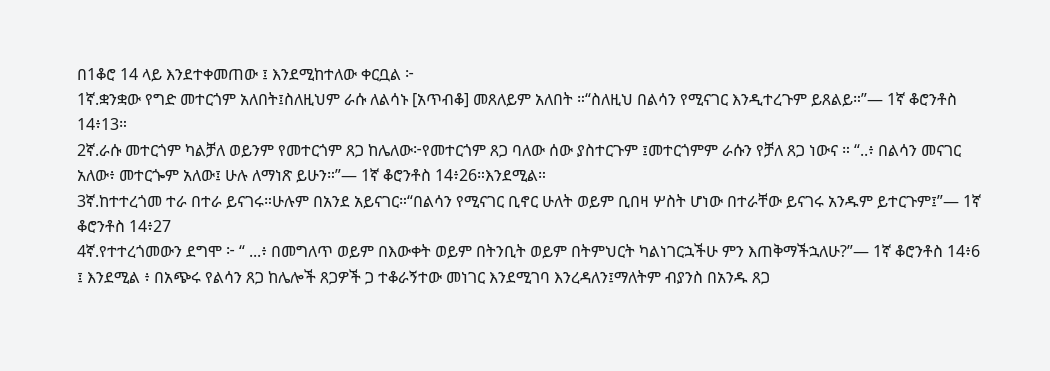በ1ቆሮ 14 ላይ እንደተቀመጠው ፤ እንደሚከተለው ቀርቧል ፦
1ኛ.ቋንቋው የግድ መተርጎም አለበት፤ስለዚህም ራሱ ለልሳኑ [አጥብቆ] መጸለይም አለበት ።“ስለዚህ በልሳን የሚናገር እንዲተረጉም ይጸልይ።”— 1ኛ ቆሮንቶስ 14፥13።
2ኛ.ራሱ መተርጎም ካልቻለ ወይንም የመተርጎም ጸጋ ከሌለው፦የመተርጎም ጸጋ ባለው ሰው ያስተርጉም ፤መተርጎምም ራሱን የቻለ ጸጋ ነውና ። “..፥ በልሳን መናገር አለው፥ መተርጐም አለው፤ ሁሉ ለማነጽ ይሁን።”— 1ኛ ቆሮንቶስ 14፥26።እንደሚል።
3ኛ.ከተተረጎመ ተራ በተራ ይናገሩ።ሁሉም በአንደ አይናገር።“በልሳን የሚናገር ቢኖር ሁለት ወይም ቢበዛ ሦስት ሆነው በተራቸው ይናገሩ አንዱም ይተርጉም፤”— 1ኛ ቆሮንቶስ 14፥27
4ኛ.የተተረጎመውን ደግሞ ፦ “ ...፥ በመግለጥ ወይም በእውቀት ወይም በትንቢት ወይም በትምህርት ካልነገርኋችሁ ምን እጠቅማችኋለሁ?”— 1ኛ ቆሮንቶስ 14፥6 ፤ እንደሚል ፥ በአጭሩ የልሳን ጸጋ ከሌሎች ጸጋዎች ጋ ተቆራኝተው መነገር እንደሚገባ እንረዳለን፤ማለትም ብያንስ በአንዱ ጸጋ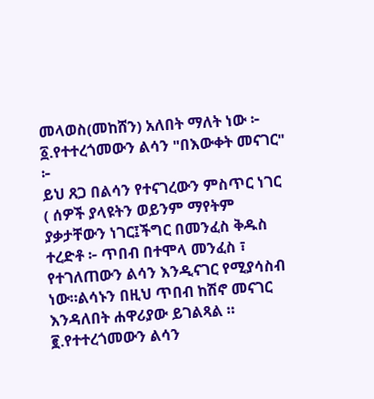መላወስ(መከሸን) አለበት ማለት ነው ፦
፩.የተተረጎመውን ልሳን "በእውቀት መናገር" ፦
ይህ ጸጋ በልሳን የተናገረውን ምስጥር ነገር ( ሰዎች ያላዩትን ወይንም ማየትም ያቃታቸውን ነገር፤ችግር በመንፈስ ቅዱስ ተረድቶ ፦ ጥበብ በተሞላ መንፈስ ፣ የተገለጠውን ልሳን እንዲናገር የሚያሳስብ ነው።ልሳኑን በዚህ ጥበብ ከሽኖ መናገር እንዳለበት ሐዋሪያው ይገልጻል ።
፪.የተተረጎመውን ልሳን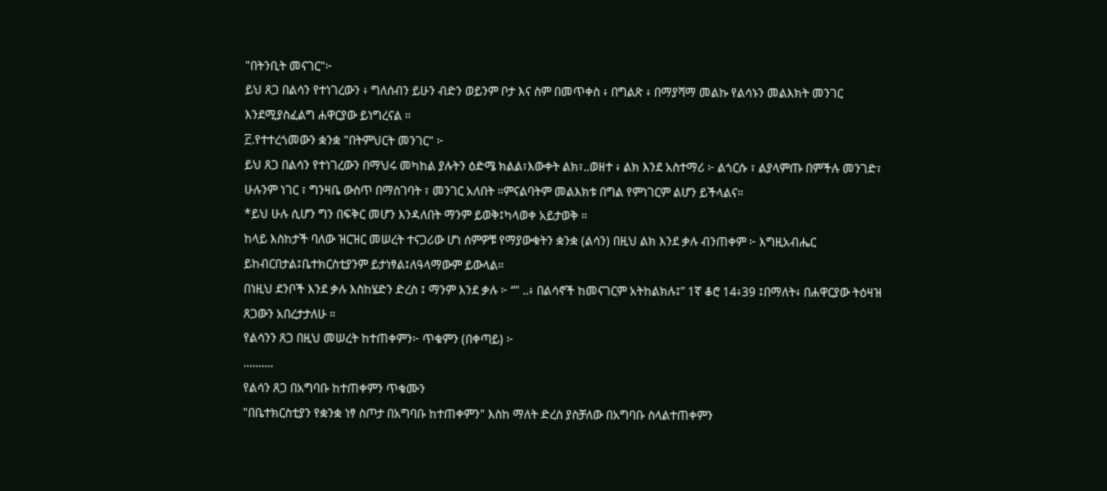"በትንቢት መናገር"፦
ይህ ጸጋ በልሳን የተነገረውን ፥ ግለሰብን ይሁን ብድን ወይንም ቦታ እና ስም በመጥቀስ ፥ በግልጽ ፥ በማያሻማ መልኩ የልሳኑን መልእክት መንገር እንደሚያስፈልግ ሐዋርያው ይነግረናል ።
፫.የተተረጎመውን ቋንቋ "በትምህርት መንገር" ፦
ይህ ጸጋ በልሳን የተነገረውን በማህሩ መካከል ያሉትን ዕድሜ ክልል፣እውቀት ልክ፣..ወዘተ ፥ ልክ እንደ አስተማሪ ፦ ልጎርሱ ፣ ልያላምጡ በምችሉ መንገድ፣ ሁሉንም ነገር ፣ ግንዛቤ ውስጥ በማስገባት ፣ መንገር አለበት ።ምናልባትም መልእክቱ በግል የምነገርም ልሆን ይችላልና።
*ይህ ሁሉ ሲሆን ግን በፍቅር መሆን እንዳለበት ማንም ይወቅ፤ካላወቀ አይታወቅ ።
ከላይ እስከታች ባለው ዝርዝር መሠረት ተናጋሪው ሆነ ሰምዎቹ የማያውቁትን ቋንቋ (ልሳን) በዚህ ልክ እንደ ቃሉ ብንጠቀም ፦ እግዚአብሔር ይከብርበታል፤ቤተክርስቲያንም ይታነፃል፤ለዓላማውም ይውላል።
በነዚህ ደንቦች እንደ ቃሉ እስከሄድን ድረስ ፤ ማንም እንደ ቃሉ ፦ “" ..፥ በልሳኖች ከመናገርም አትከልክሉ፤” 1ኛ ቆሮ 14፥39 ፤በማለት፥ በሐዋርያው ትዕዛዝ ጸጋውን አበረታታለሁ ።
የልሳንን ጸጋ በዚህ መሠረት ከተጠቀምን፦ ጥቁምን (በቀጣይ) ፦
..........
የልሳን ጸጋ በአግባቡ ከተጠቀምን ጥቁሙን
"በቤተክርስቲያን የቋንቋ ነፃ ስጦታ በአግባቡ ከተጠቀምን" እስከ ማለት ድረስ ያስቻለው በአግባቡ ስላልተጠቀምን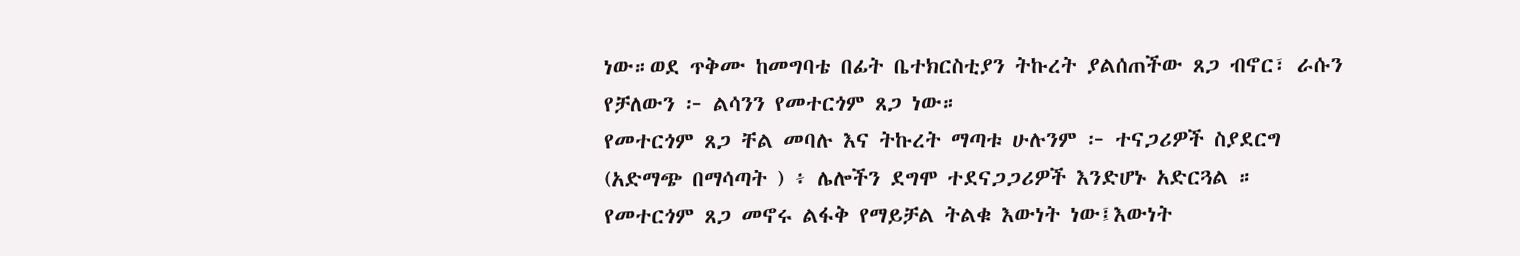ነው።ወደ ጥቅሙ ከመግባቴ በፊት ቤተክርስቲያን ትኩረት ያልሰጠችው ጸጋ ብኖር፣ ራሱን የቻለውን ፦ ልሳንን የመተርጎም ጸጋ ነው።
የመተርጎም ጸጋ ቸል መባሉ እና ትኩረት ማጣቱ ሁሉንም ፦ ተናጋሪዎች ስያደርግ (አድማጭ በማሳጣት ) ፥ ሌሎችን ደግሞ ተደናጋጋሪዎች እንድሆኑ አድርጓል ። የመተርጎም ጸጋ መኖሩ ልፋቅ የማይቻል ትልቁ እውነት ነው፤እውነት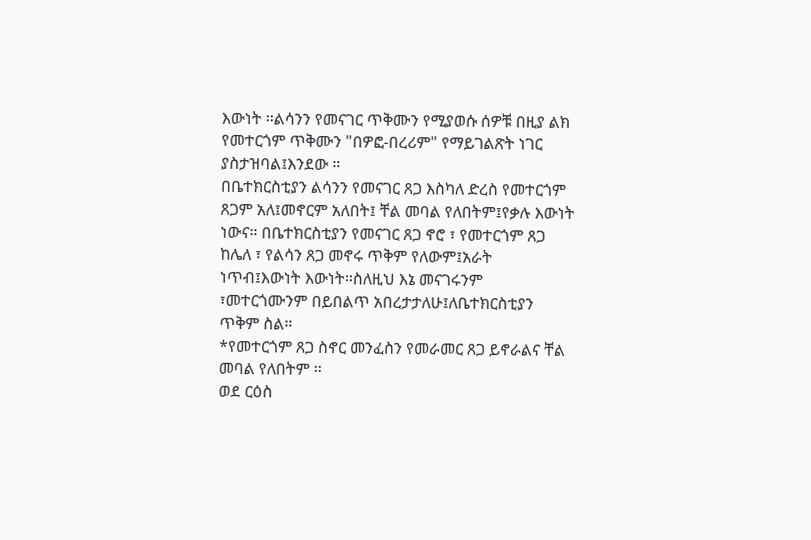እውነት ።ልሳንን የመናገር ጥቅሙን የሚያወሱ ሰዎቹ በዚያ ልክ የመተርጎም ጥቅሙን "በዎፎ-በረሪም" የማይገልጽት ነገር ያስታዝባል፤እንደው ።
በቤተክርስቲያን ልሳንን የመናገር ጸጋ እስካለ ድረስ የመተርጎም ጸጋም አለ፤መኖርም አለበት፤ ቸል መባል የለበትም፤የቃሉ እውነት ነውና። በቤተክርስቲያን የመናገር ጸጋ ኖሮ ፣ የመተርጎም ጸጋ ከሌለ ፣ የልሳን ጸጋ መኖሩ ጥቅም የለውም፤አራት ነጥብ፤እውነት እውነት።ስለዚህ እኔ መናገሩንም ፣መተርጎሙንም በይበልጥ አበረታታለሁ፤ለቤተክርስቲያን ጥቅም ስል።
*የመተርጎም ጸጋ ስኖር መንፈስን የመራመር ጸጋ ይኖራልና ቸል መባል የለበትም ።
ወደ ርዕስ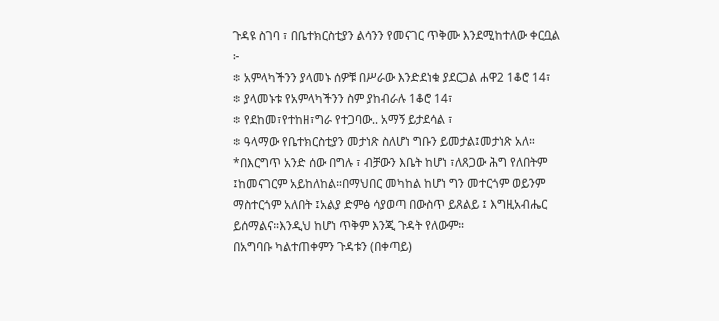ጉዳዩ ስገባ ፣ በቤተክርስቲያን ልሳንን የመናገር ጥቅሙ እንደሚከተለው ቀርቧል ፦
፨ አምላካችንን ያላመኑ ሰዎቹ በሥራው እንድደነቁ ያደርጋል ሐዋ2 1ቆሮ 14፣
፨ ያላመኑቱ የአምላካችንን ስም ያከብራሉ 1ቆሮ 14፣
፨ የደከመ፣የተከዘ፣ግራ የተጋባው.. አማኝ ይታደሳል ፣
፨ ዓላማው የቤተክርስቲያን መታነጽ ስለሆነ ግቡን ይመታል፤መታነጽ አለ።
*በእርግጥ አንድ ሰው በግሉ ፣ ብቻውን እቤት ከሆነ ፣ለጸጋው ሕግ የለበትም ፤ከመናገርም አይከለከል።በማህበር መካከል ከሆነ ግን መተርጎም ወይንም ማስተርጎም አለበት ፤አልያ ድምፅ ሳያወጣ በውስጥ ይጸልይ ፤ እግዚአብሔር ይሰማልና።እንዲህ ከሆነ ጥቅም እንጂ ጉዳት የለውም።
በአግባቡ ካልተጠቀምን ጉዳቱን (በቀጣይ)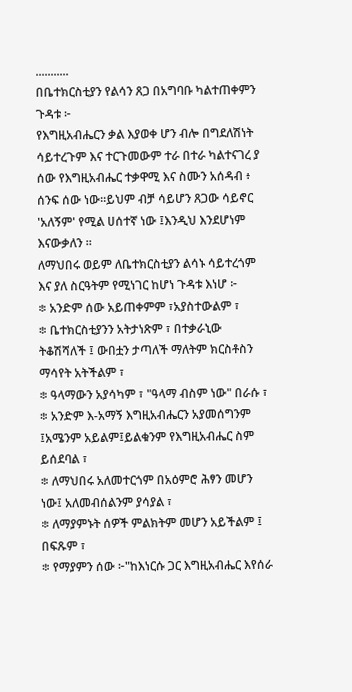...........
በቤተክርስቲያን የልሳን ጸጋ በአግባቡ ካልተጠቀምን ጉዳቱ ፦
የእግዚአብሔርን ቃል እያወቀ ሆን ብሎ በግደለሽነት ሳይተረጉም እና ተርጉመውም ተራ በተራ ካልተናገረ ያ ሰው የእግዚአብሔር ተቃዋሚ እና ስሙን አሰዳብ ፥ ሰንፍ ሰው ነው።ይህም ብቻ ሳይሆን ጸጋው ሳይኖር 'አለኝም' የሚል ሀሰተኛ ነው ፤እንዲህ እንደሆነም እናውቃለን ።
ለማህበሩ ወይም ለቤተክርስቲያን ልሳኑ ሳይተረጎም እና ያለ ስርዓትም የሚነገር ከሆነ ጉዳቱ እነሆ ፦
፨ አንድም ሰው አይጠቀምም ፣አያስተውልም ፣
፨ ቤተክርስቲያንን አትታነጽም ፣ በተቃራኒው ትቆሽሻለች ፤ ውበቷን ታጣለች ማለትም ክርስቶስን ማሳየት አትችልም ፣
፨ ዓላማውን አያሳካም ፣ "ዓላማ ብስም ነው" በራሱ ፣
፨ አንድም እ-አማኝ እግዚአብሔርን አያመሰግንም ፤አሜንም አይልም፤ይልቁንም የእግዚአብሔር ስም ይሰደባል ፣
፨ ለማህበሩ አለመተርጎም በአዕምሮ ሕፃን መሆን ነው፤ አለመብሰልንም ያሳያል ፣
፨ ለማያምኑት ሰዎች ምልክትም መሆን አይችልም ፤ በፍጹም ፣
፨ የማያምን ሰው ፦"ከእነርሱ ጋር እግዚአብሔር እየሰራ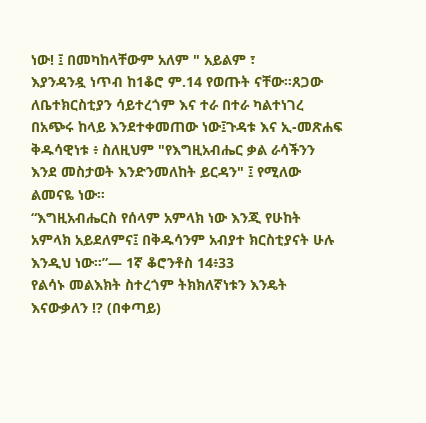ነው! ፤ በመካከላቸውም አለም " አይልም ፣
እያንዳንዷ ነጥብ ከ1ቆሮ ም.14 የወጡት ናቸው።ጸጋው ለቤተክርስቲያን ሳይተረጎም እና ተራ በተራ ካልተነገረ በአጭሩ ከላይ እንደተቀመጠው ነው፤ጉዳቱ እና ኢ-መጽሐፍ ቅዱሳዊነቱ ፥ ስለዚህም "የእግዚአብሔር ቃል ራሳችንን እንደ መስታወት እንድንመለከት ይርዳን" ፤ የሚለው ልመናዬ ነው።
“እግዚአብሔርስ የሰላም አምላክ ነው እንጂ የሁከት አምላክ አይደለምና፤ በቅዱሳንም አብያተ ክርስቲያናት ሁሉ እንዲህ ነው።”— 1ኛ ቆሮንቶስ 14፥33
የልሳኑ መልእክት ስተረጎም ትክክለኛነቱን እንዴት እናውቃለን !? (በቀጣይ)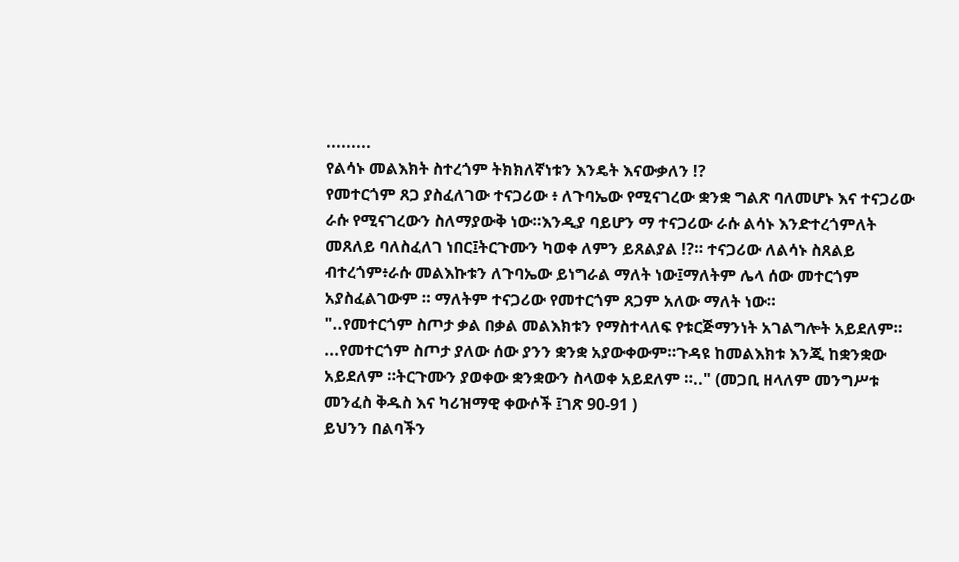.........
የልሳኑ መልእክት ስተረጎም ትክክለኛነቱን እንዴት እናውቃለን !?
የመተርጎም ጸጋ ያስፈለገው ተናጋሪው ፥ ለጉባኤው የሚናገረው ቋንቋ ግልጽ ባለመሆኑ እና ተናጋሪው ራሱ የሚናገረውን ስለማያውቅ ነው።እንዲያ ባይሆን ማ ተናጋሪው ራሱ ልሳኑ እንድተረጎምለት መጸለይ ባለስፈለገ ነበር፤ትርጉሙን ካወቀ ለምን ይጸልያል !?። ተናጋሪው ለልሳኑ ስጸልይ ብተረጎም፥ራሱ መልእኩቱን ለጉባኤው ይነግራል ማለት ነው፤ማለትም ሌላ ሰው መተርጎም አያስፈልገውም ። ማለትም ተናጋሪው የመተርጎም ጸጋም አለው ማለት ነው።
"..የመተርጎም ስጦታ ቃል በቃል መልእክቱን የማስተላለፍ የቱርጅማንነት አገልግሎት አይደለም።
...የመተርጎም ስጦታ ያለው ሰው ያንን ቋንቋ አያውቀውም።ጉዳዩ ከመልእክቱ እንጂ ከቋንቋው አይደለም ።ትርጉሙን ያወቀው ቋንቋውን ስላወቀ አይደለም ።.." (መጋቢ ዘላለም መንግሥቱ መንፈስ ቅዱስ እና ካሪዝማዊ ቀውሶች ፤ገጽ 90-91 )
ይህንን በልባችን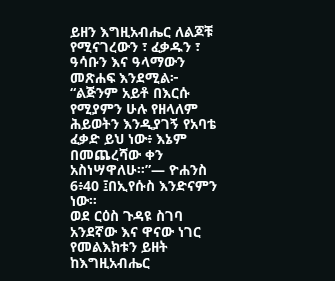ይዘን እግዚአብሔር ለልጆቹ የሚናገረውን ፣ ፈቃዱን ፣ ዓሳቡን እና ዓላማውን መጽሐፍ እንደሚል፦ “ልጅንም አይቶ በእርሱ የሚያምን ሁሉ የዘላለም ሕይወትን እንዲያገኝ የአባቴ ፈቃድ ይህ ነው፥ እኔም በመጨረሻው ቀን አስነሣዋለሁ።”— ዮሐንስ 6፥40 ፤በኢየሱስ እንድናምን ነው።
ወደ ርዕስ ጉዳዩ ስገባ አንደኛው እና ዋናው ነገር የመልእክቱን ይዘት ከእግዚአብሔር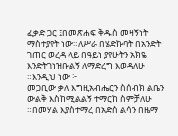ፈቃድ ጋር ፤በመጽሐፍ ቅዱስ መዛኝነት ማስተያየት ነው።ለሥራ በሄድኩባት በአንድት ገጠር ወረዳ ላይ በዓይነ ያየሁትን አክዬ እንድትገነዝቡልኝ ለማድረግ እወዳለሁ ።እንዲህ ነው ፦
መጋቢው ቃለ እግዚአብሔርን ስሰብክ ልቤን ውልቅ እስከሚልልኝ ተማርከ ስምቻለሁ ።በመሃል እያስተማረ በአድስ ልሳን በዜማ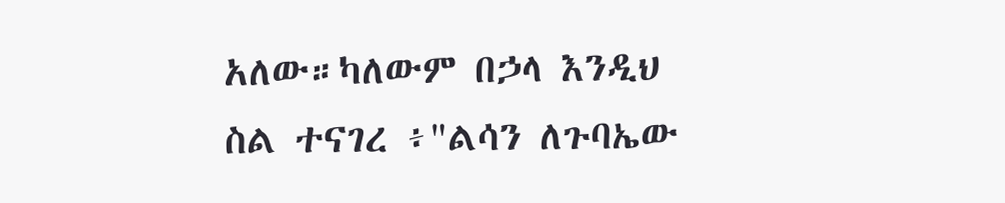አለው።ካለውም በኃላ እንዲህ ስል ተናገረ ፥"ልሳን ለጉባኤው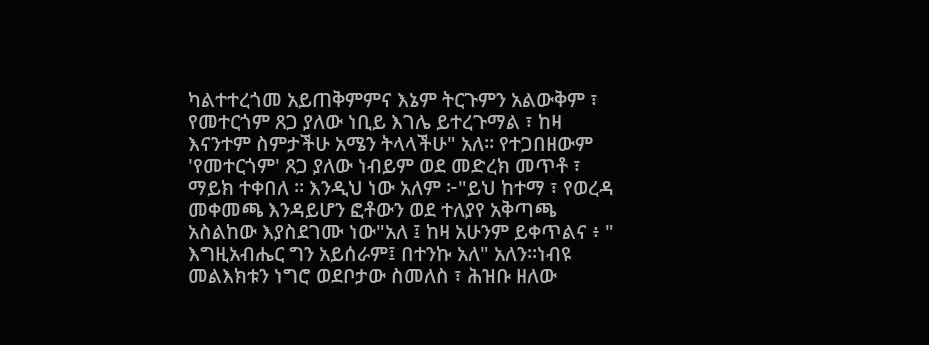ካልተተረጎመ አይጠቅምምና እኔም ትርጉምን አልውቅም ፣ የመተርጎም ጸጋ ያለው ነቢይ እገሌ ይተረጉማል ፣ ከዛ እናንተም ስምታችሁ አሜን ትላላችሁ" አለ። የተጋበዘውም 'የመተርጎም' ጸጋ ያለው ነብይም ወደ መድረክ መጥቶ ፣ ማይክ ተቀበለ ። እንዲህ ነው አለም ፦"ይህ ከተማ ፣ የወረዳ መቀመጫ እንዳይሆን ፎቶውን ወደ ተለያየ አቅጣጫ አስልከው እያስደገሙ ነው"አለ ፤ ከዛ አሁንም ይቀጥልና ፥ " እግዚአብሔር ግን አይሰራም፤ በተንኩ አለ" አለን።ነብዩ መልእክቱን ነግሮ ወደቦታው ስመለስ ፣ ሕዝቡ ዘለው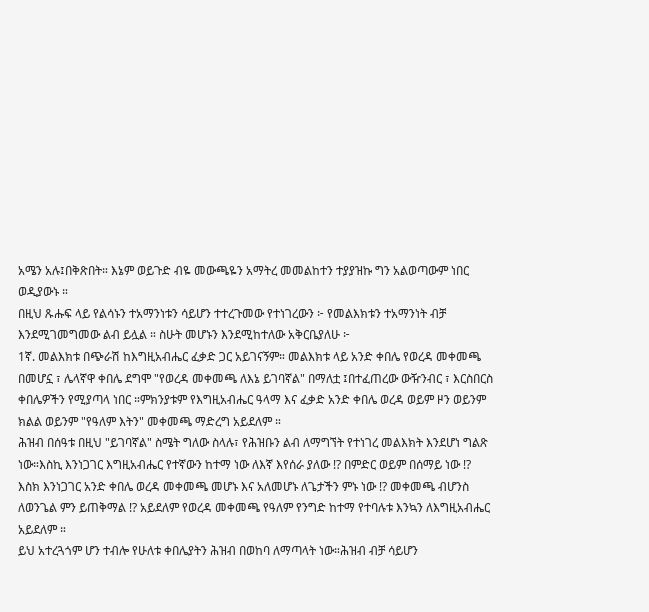አሜን አሉ፤በቅጽበት። እኔም ወይጉድ ብዬ መውጫዬን አማትረ መመልከተን ተያያዝኩ ግን አልወጣውም ነበር ወዲያውኑ ።
በዚህ ጹሑፍ ላይ የልሳኑን ተአማንነቱን ሳይሆን ተተረጉመው የተነገረውን ፦ የመልእክቱን ተአማንነት ብቻ እንደሚገመግመው ልብ ይሏል ። ስሁት መሆኑን እንደሚከተለው አቅርቤያለሁ ፦
1ኛ. መልእክቱ በጭራሽ ከእግዚአብሔር ፈቃድ ጋር አይገናኝም። መልእክቱ ላይ አንድ ቀበሌ የወረዳ መቀመጫ በመሆኗ ፣ ሌላኛዋ ቀበሌ ደግሞ "የወረዳ መቀመጫ ለእኔ ይገባኛል" በማለቷ ፤በተፈጠረው ውዥንብር ፣ እርስበርስ ቀበሌዎችን የሚያጣላ ነበር ።ምክንያቱም የእግዚአብሔር ዓላማ እና ፈቃድ አንድ ቀበሌ ወረዳ ወይም ዞን ወይንም ክልል ወይንም "የዓለም እትን" መቀመጫ ማድረግ አይደለም ።
ሕዝብ በሰዓቱ በዚህ "ይገባኛል" ስሜት ግለው ስላሉ፣ የሕዝቡን ልብ ለማግኘት የተነገረ መልእክት እንደሆነ ግልጽ ነው።እስኪ እንነጋገር እግዚአብሔር የተኛውን ከተማ ነው ለእኛ እየሰራ ያለው !? በምድር ወይም በሰማይ ነው !?
እስክ እንነጋገር አንድ ቀበሌ ወረዳ መቀመጫ መሆኑ እና አለመሆኑ ለጌታችን ምኑ ነው !? መቀመጫ ብሆንስ ለወንጌል ምን ይጠቅማል !? አይደለም የወረዳ መቀመጫ የዓለም የንግድ ከተማ የተባሉቱ እንኳን ለእግዚአብሔር አይደለም ።
ይህ አተረጓጎም ሆን ተብሎ የሁለቱ ቀበሌያትን ሕዝብ በወከባ ለማጣላት ነው።ሕዝብ ብቻ ሳይሆን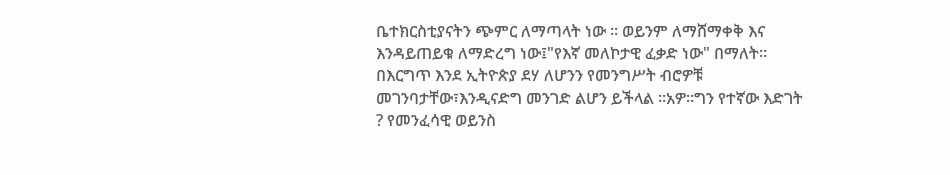ቤተክርስቲያናትን ጭምር ለማጣላት ነው ። ወይንም ለማሸማቀቅ እና እንዳይጠይቁ ለማድረግ ነው፤"የእኛ መለኮታዊ ፈቃድ ነው" በማለት።
በእርግጥ እንደ ኢትዮጵያ ደሃ ለሆንን የመንግሥት ብሮዎቹ መገንባታቸው፣እንዲናድግ መንገድ ልሆን ይችላል ።አዎ።ግን የተኛው እድገት ? የመንፈሳዊ ወይንስ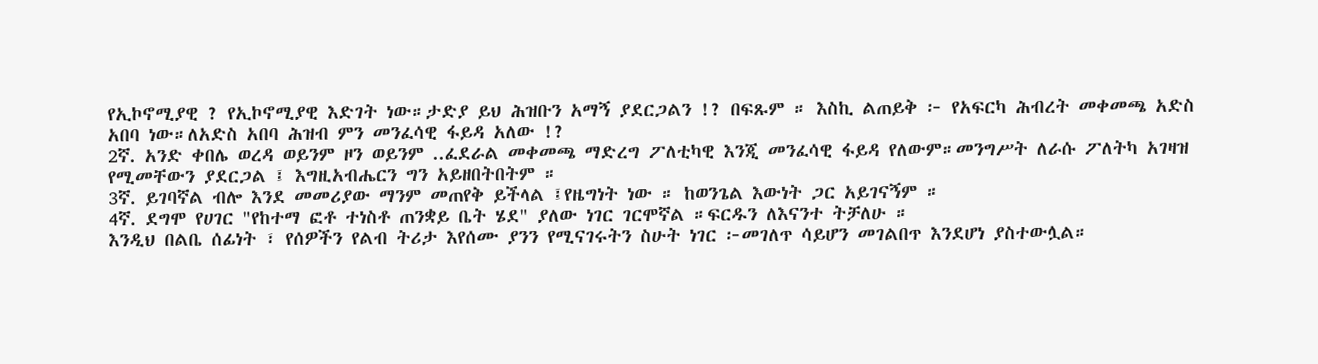የኢኮኖሚያዊ ? የኢኮኖሚያዊ እድገት ነው።ታድያ ይህ ሕዝቡን አማኝ ያደርጋልን !? በፍጹም ። እስኪ ልጠይቅ ፦ የአፍርካ ሕብረት መቀመጫ አድስ አበባ ነው።ለአድስ አበባ ሕዝብ ምን መንፈሳዊ ፋይዳ አለው !?
2ኛ. አንድ ቀበሌ ወረዳ ወይንም ዞን ወይንም ..ፈደራል መቀመጫ ማድረግ ፖለቲካዊ እንጂ መንፈሳዊ ፋይዳ የለውም።መንግሥት ለራሱ ፖለትካ አገዛዝ የሚመቸውን ያደርጋል ፤ እግዚአብሔርን ግን አይዘበትበትም ።
3ኛ. ይገባኛል ብሎ እንደ መመሪያው ማንም መጠየቅ ይችላል ፤የዜግነት ነው ። ከወንጌል እውነት ጋር አይገናኝም ።
4ኛ. ደግሞ የሀገር "የከተማ ፎቶ ተነስቶ ጠንቋይ ቤት ሄደ" ያለው ነገር ገርሞኛል ።ፍርዱን ለእናንተ ትቻለሁ ።
እንዲህ በልቤ ሰፊነት ፣ የሰዎችን የልብ ትሪታ እየሰሙ ያንን የሚናገሩትን ስሁት ነገር ፦መገለጥ ሳይሆን መገልበጥ እንደሆነ ያስተውሏል።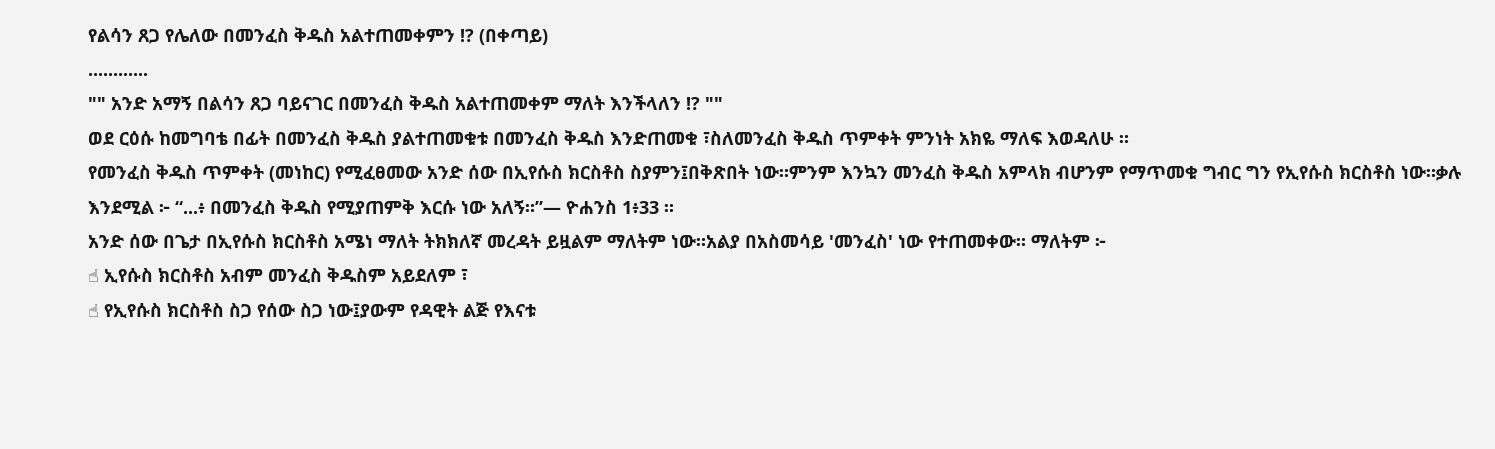የልሳን ጸጋ የሌለው በመንፈስ ቅዱስ አልተጠመቀምን !? (በቀጣይ)
............
"" አንድ አማኝ በልሳን ጸጋ ባይናገር በመንፈስ ቅዱስ አልተጠመቀም ማለት እንችላለን !? ""
ወደ ርዕሱ ከመግባቴ በፊት በመንፈስ ቅዱስ ያልተጠመቁቱ በመንፈስ ቅዱስ እንድጠመቁ ፣ስለመንፈስ ቅዱስ ጥምቀት ምንነት አክዬ ማለፍ እወዳለሁ ።
የመንፈስ ቅዱስ ጥምቀት (መነከር) የሚፈፀመው አንድ ሰው በኢየሱስ ክርስቶስ ስያምን፤በቅጽበት ነው።ምንም እንኳን መንፈስ ቅዱስ አምላክ ብሆንም የማጥመቁ ግብር ግን የኢየሱስ ክርስቶስ ነው።ቃሉ እንደሚል ፦ “...፥ በመንፈስ ቅዱስ የሚያጠምቅ እርሱ ነው አለኝ።”— ዮሐንስ 1፥33 ።
አንድ ሰው በጌታ በኢየሱስ ክርስቶስ አሜነ ማለት ትክክለኛ መረዳት ይዟልም ማለትም ነው።አልያ በአስመሳይ 'መንፈስ' ነው የተጠመቀው። ማለትም ፦
☝ ኢየሱስ ክርስቶስ አብም መንፈስ ቅዱስም አይደለም ፣
☝ የኢየሱስ ክርስቶስ ስጋ የሰው ስጋ ነው፤ያውም የዳዊት ልጅ የእናቱ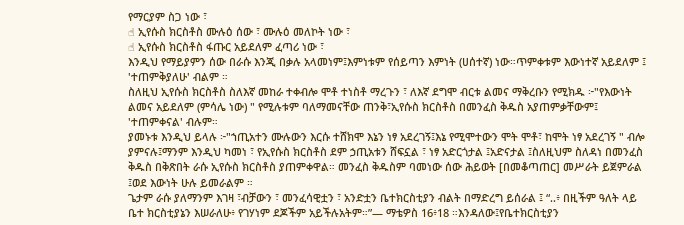የማርያም ስጋ ነው ፣
☝ ኢየሱስ ክርስቶስ ሙሉዕ ሰው ፣ ሙሉዕ መለኮት ነው ፣
☝ ኢየሱስ ክርስቶስ ፋጡር አይደለም ፈጣሪ ነው ፣
እንዲህ የማይያምን ሰው በራሱ እንጂ በቃሉ አላመነም፤እምነቱም የሰይጣን እምነት (ሀሰተኛ) ነው።ጥምቀቱም እውነተኛ አይደለም ፤ 'ተጠምቅያለሁ' ብልም ።
ስለዚህ ኢየሱስ ክርስቶስ ስለእኛ መከራ ተቀብሎ ሞቶ ተነስቶ ማረጉን ፣ ለእኛ ደግሞ ብርቱ ልመና ማቅረቡን የሚክዱ ፦"የእውነት ልመና አይደለም (ምሳሌ ነው) " የሚሉቱም ባለማመናቸው ጠንቅ፣ኢየሱስ ክርስቶስ በመንፈስ ቅዱስ አያጠምቃቸውም፤ 'ተጠምቀናል' ብሉም።
ያመኑቱ እንዲህ ይላሉ ፦"ኀጢአተን ሙሉውን እርሱ ተሸክሞ እኔን ነፃ አደረገኝ፤እኔ የሚሞተውን ሞት ሞቶ፣ ከሞት ነፃ አደረገኝ " ብሎ ያምናሉ፤ማንም እንዲህ ካመነ ፣ የኢየሱስ ክርስቶስ ደም ኃጢአቱን ሸፍኗል ፣ ነፃ አድርጎታል ፤አድናታል ፤ስለዚህም ስለዳነ በመንፈስ ቅዱስ በቅጽበት ራሱ ኢየሱስ ክርስቶስ ያጠምቀዋል። መንፈስ ቅዱስም ባመነው ሰው ሕይወት [በመቆጣጠር] መሥራት ይጀምራል ፤ወደ እውነት ሁሉ ይመራልም ።
ጌታም ራሱ ያለማንም እገዛ ፣ብቻውን ፣ መንፈሳዊቷን ፣ አንድቷን ቤተክርስቲያን ብልት በማድረግ ይሰራል ፤ “..፥ በዚችም ዓለት ላይ ቤተ ክርስቲያኔን እሠራለሁ፥ የገሃነም ደጆችም አይችሉአትም።”— ማቴዎስ 16፥18 ።እንዳለው፤የቤተክርስቲያን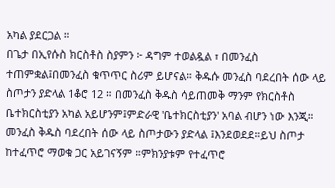አካል ያደርጋል ።
በጌታ በኢየሱስ ክርስቶስ ስያምን ፦ ዳግም ተወልዷል ፣ በመንፈስ ተጠምቋል፤በመንፈስ ቁጥጥር ስሪም ይሆናል። ቅዱሱ መንፈስ ባደረበት ሰው ላይ ስጦታን ያድላል 1ቆሮ 12 ። በመንፈስ ቅዱስ ሳይጠመቅ ማንም የክርስቶስ ቤተክርስቲያን አካል አይሆንም፤ምድራዊ 'ቤተክርስቲያን' አባል ብሆን ነው እንጂ።
መንፈስ ቅዱስ ባደረበት ሰው ላይ ስጦታውን ያድላል ፤እንደወደደ።ይህ ስጦታ ከተፈጥሮ ማወቁ ጋር አይገናኝም ።ምክንያቱም የተፈጥሮ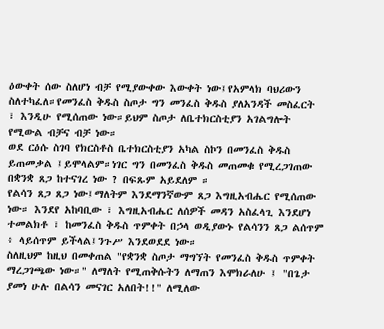ዕውቀት ሰው ስለሆነ ብቻ የሚያውቀው እውቀት ነው፤የአምላክ ባህሪውን ስለተካፈለ።የመንፈስ ቅዱስ ስጦታ ግን መንፈስ ቅዱስ ያለአንዳች መስፈርት ፣ እንዲሁ የሚሰጠው ነው።ይህም ስጦታ ለቤተክርስቲያን አገልግሎት የሚውል ብቻና ብቻ ነው።
ወደ ርዕሱ ስገባ የክርስቶስ ቤተክርስቲያን አካል ስኮን በመንፈስ ቅዱስ ይጠመቃል ፤ይሞላልም።ነገር ግን በመንፈስ ቅዱስ መጠመቁ የሚረጋገጠው በቋንቋ ጸጋ ከተናገረ ነው ? በፍጹም አይደለም ።
የልሳን ጸጋ ጸጋ ነው፤ማለትም እንደማንኛውም ጸጋ እግዚአብሔር የሚሰጠው ነው። እንደየ አከባቢው ፣ እግዚአብሔር ለሰዎች መዳን አስፈላጊ እንደሆነ ተመልክቶ ፣ ከመንፈስ ቅዱስ ጥምቀት በኃላ ወዲያውኑ የልሳንን ጸጋ ልሰጥም ፥ ላይሰጥም ይችላል፤ንጉሥ እንደወደደ ነው።
ስለዚህም ከዚህ በመቀጠል "የቋንቋ ስጦታ ማግኘት የመንፈስ ቅዱስ ጥምቀት ማረጋገጫው ነው።" ለማለት የሚጠቅሱትን ለማጠን እሞክራለሁ ፤ "በጌታ ያመነ ሁሉ በልሳን መናገር አለበት!!" ለሚለው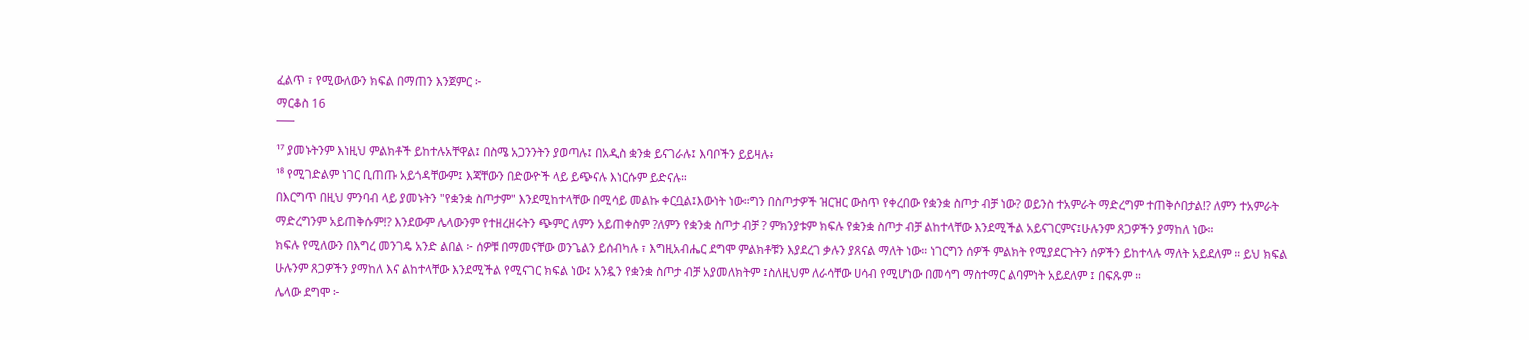ፈልጥ ፣ የሚውለውን ክፍል በማጠን እንጀምር ፦
ማርቆስ 16
¯¯¯
¹⁷ ያመኑትንም እነዚህ ምልክቶች ይከተሉአቸዋል፤ በስሜ አጋንንትን ያወጣሉ፤ በአዲስ ቋንቋ ይናገራሉ፤ እባቦችን ይይዛሉ፥
¹⁸ የሚገድልም ነገር ቢጠጡ አይጎዳቸውም፤ እጃቸውን በድውዮች ላይ ይጭናሉ እነርሱም ይድናሉ።
በእርግጥ በዚህ ምንባብ ላይ ያመኑትን "የቋንቋ ስጦታም" እንደሚከተላቸው በሚሳይ መልኩ ቀርቧል፤እውነት ነው።ግን በስጦታዎች ዝርዝር ውስጥ የቀረበው የቋንቋ ስጦታ ብቻ ነው? ወይንስ ተአምራት ማድረግም ተጠቅሶበታል!? ለምን ተአምራት ማድረግንም አይጠቅሱም!? እንደውም ሌላውንም የተዘረዘሩትን ጭምር ለምን አይጠቀስም ?ለምን የቋንቋ ስጦታ ብቻ ? ምክንያቱም ክፍሉ የቋንቋ ስጦታ ብቻ ልከተላቸው እንደሚችል አይናገርምና፤ሁሉንም ጸጋዎችን ያማከለ ነው።
ክፍሉ የሚለውን በእግረ መንገዴ አንድ ልበል ፦ ሰዎቹ በማመናቸው ወንጌልን ይሰብካሉ ፣ እግዚአብሔር ደግሞ ምልክቶቹን እያደረገ ቃሉን ያጸናል ማለት ነው። ነገርግን ሰዎች ምልክት የሚያደርጉትን ሰዎችን ይከተላሉ ማለት አይደለም ። ይህ ክፍል ሁሉንም ጸጋዎችን ያማከለ እና ልከተላቸው እንደሚችል የሚናገር ክፍል ነው፤ አንዷን የቋንቋ ስጦታ ብቻ አያመለክትም ፤ስለዚህም ለራሳቸው ሀሳብ የሚሆነው በመሳግ ማስተማር ልባምነት አይደለም ፤ በፍጹም ።
ሌላው ደግሞ ፦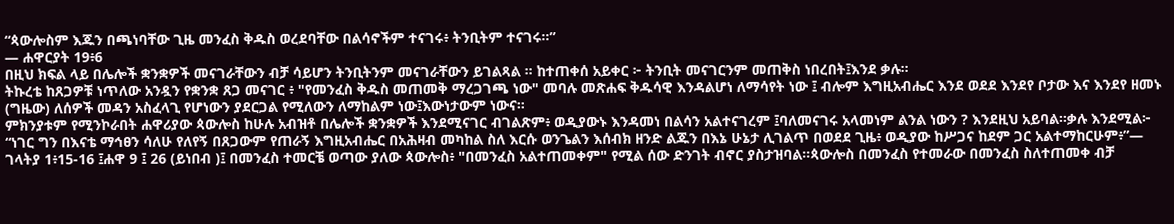“ጳውሎስም እጁን በጫነባቸው ጊዜ መንፈስ ቅዱስ ወረደባቸው በልሳኖችም ተናገሩ፥ ትንቢትም ተናገሩ።”
— ሐዋርያት 19፥6
በዚህ ክፍል ላይ በሌሎች ቋንቋዎች መናገራቸውን ብቻ ሳይሆን ትንቢትንም መናገራቸውን ይገልጻል ። ከተጠቀሰ አይቀር ፦ ትንቢት መናገርንም መጠቅስ ነበረበት፤እንደ ቃሉ።
ትኩረቴ ከጸጋዎቹ ነጥለው አንዷን የቋንቋ ጸጋ መናገር ፥ "የመንፈስ ቅዱስ መጠመቅ ማረጋገጫ ነው" መባሉ መጽሐፍ ቅዱሳዊ እንዳልሆነ ለማሳየት ነው ፤ ብሎም እግዚአብሔር እንደ ወደደ እንደየ ቦታው እና እንደየ ዘመኑ (ግዜው) ለሰዎች መዳን አስፈላጊ የሆነውን ያደርጋል የሚለውን ለማከልም ነው፤እውነታውም ነውና።
ምክንያቱም የሚንኮራበት ሐዋሪያው ጳውሎስ ከሁሉ አብዝቶ በሌሎች ቋንቋዎች እንደሚናገር ብገልጽም፥ ወዲያውኑ እንዳመነ በልሳን አልተናገረም ፤ባለመናገሩ አላመነም ልንል ነውን ? እንደዚህ አይባል።ቃሉ እንደሚል፦ “ነገር ግን በእናቴ ማኅፀን ሳለሁ የለየኝ በጸጋውም የጠራኝ እግዚአብሔር በአሕዛብ መካከል ስለ እርሱ ወንጌልን እሰብክ ዘንድ ልጁን በእኔ ሁኔታ ሊገልጥ በወደደ ጊዜ፥ ወዲያው ከሥጋና ከደም ጋር አልተማከርሁም፥”— ገላትያ 1፥15-16 ፤ሐዋ 9 ፤ 26 (ይነበብ )፤ በመንፈስ ተመርቼ ወጣው ያለው ጳውሎስ፥ "በመንፈስ አልተጠመቀም" የሚል ሰው ድንገት ብኖር ያስታዝባል።ጳውሎስ በመንፈስ የተመራው በመንፈስ ስለተጠመቀ ብቻ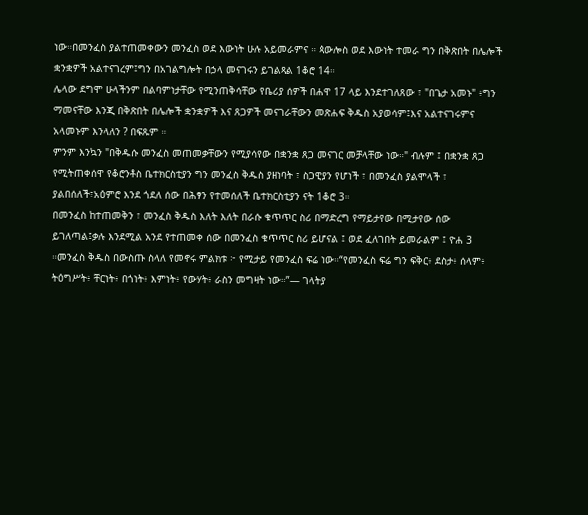ነው።በመንፈስ ያልተጠመቀውን መንፈስ ወደ እውነት ሁሉ አይመራምና ። ጳውሎስ ወደ እውነት ተመራ ግን በቅጽበት በሌሎች ቋንቋዎች አልተናገረም፤ግን በአገልግሎት በኃላ መናገሩን ይገልጻል 1ቆሮ 14።
ሌላው ደግሞ ሁላችንም በልባምነታቸው የሚንጠቅሳቸው የቤሪያ ሰዎች በሐዋ 17 ላይ እንደተገለጸው ፣ "በጌታ አመኑ" ፥ግን ማመናቸው እንጂ በቅጽበት በሌሎች ቋንቋዎች እና ጸጋዎች መናገራቸውን መጽሐፍ ቅዱስ አያወሳም፤እና አልተናገሩምና አላመኑም እንላለን ? በፍጹም ።
ምንም እንኳን "በቅዱሱ መንፈስ መጠመቃቸውን የሚያሳየው በቋንቋ ጸጋ መናገር መቻላቸው ነው።" ብሉም ፤ በቋንቋ ጸጋ የሚትጠቀሰዋ የቆሮንቶስ ቤተክርስቲያን ግን መንፈስ ቅዱስ ያዘነባት ፣ ስጋዊያን የሆነች ፣ በመንፈስ ያልሞላች ፣ ያልበሰለች፣አዕምሮ እንደ ጎደለ ሰው በሕፃን የተመሰለች ቤተክርስቲያን ናት 1ቆሮ 3።
በመንፈስ ከተጠመቅን ፣ መንፈስ ቅዱስ እለት እለት በራሱ ቁጥጥር ስሪ በማድረግ የማይታየው በሚታየው ሰው ይገለጣል፤ቃሉ እንደሚል አንደ የተጠመቀ ሰው በመንፈስ ቁጥጥር ስሪ ይሆናል ፤ ወደ ፈለገበት ይመራልም ፤ ዮሐ 3 ።መንፈስ ቅዱስ በውስጡ ስላለ የመኖሩ ምልክቱ ፦ የሚታይ የመንፈስ ፍሬ ነው።“የመንፈስ ፍሬ ግን ፍቅር፥ ደስታ፥ ሰላም፥ ትዕግሥት፥ ቸርነት፥ በጎነት፥ እምነት፥ የውሃት፥ ራስን መግዛት ነው።”— ገላትያ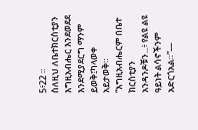5፥22 ።
ስለዚህ ለቤተክርስቲያን እግዚአብሔር እንደወደደ እንደሚያደርግ ማንም ይወቅ፤ካላወቀ አይታወቅ።
“እግዚአብሔርም በቤተ ክርስቲያን አንዳንዶቹን...፥ የልዩ ልዩ ዓይነት ልሳኖችንም አድርጎአል።”—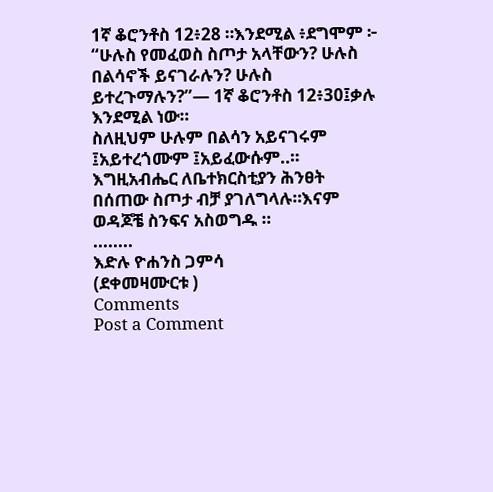1ኛ ቆሮንቶስ 12፥28 ።እንደሚል ፥ደግሞም ፦ “ሁሉስ የመፈወስ ስጦታ አላቸውን? ሁሉስ በልሳኖች ይናገራሉን? ሁሉስ ይተረጉማሉን?”— 1ኛ ቆሮንቶስ 12፥30፤ቃሉ እንደሚል ነው።
ስለዚህም ሁሉም በልሳን አይናገሩም ፤አይተረጎሙም ፤አይፈውሱም..። እግዚአብሔር ለቤተክርስቲያን ሕንፀት በሰጠው ስጦታ ብቻ ያገለግላሉ።እናም ወዳጆቼ ስንፍና አስወግዱ ።
........
እድሉ ዮሐንስ ጋምሳ
(ደቀመዛሙርቱ )
Comments
Post a Comment